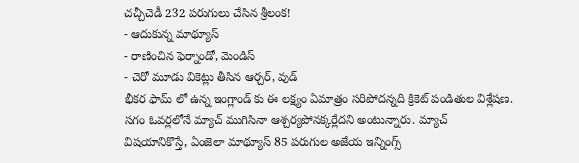చచ్చీచెడీ 232 పరుగులు చేసిన శ్రీలంక!
- ఆదుకున్న మాథ్యూస్
- రాణించిన ఫెర్నాండో, మెండిస్
- చెరో మూడు వికెట్లు తీసిన ఆర్చర్, వుడ్
భీకర ఫామ్ లో ఉన్న ఇంగ్లాండ్ కు ఈ లక్ష్యం ఏమాత్రం సరిపోదన్నది క్రికెట్ పండితుల విశ్లేషణ. సగం ఓవర్లలోనే మ్యాచ్ ముగిసినా ఆశ్చర్యపోనక్కర్లేదని అంటున్నారు. మ్యాచ్ విషయానికొస్తే, ఏంజెలా మాథ్యూస్ 85 పరుగుల అజేయ ఇన్నింగ్స్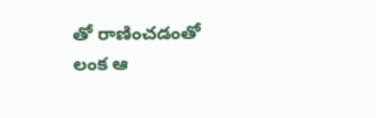తో రాణించడంతో లంక ఆ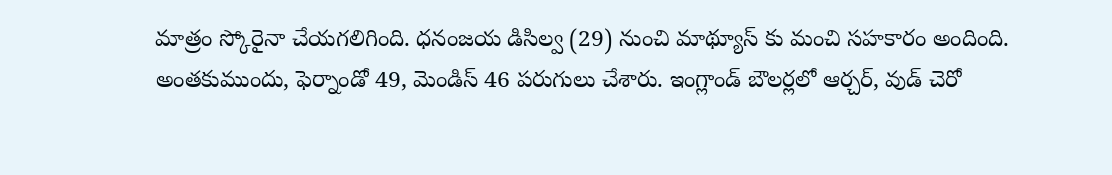మాత్రం స్కోరైనా చేయగలిగింది. ధనంజయ డిసిల్వ (29) నుంచి మాథ్యూస్ కు మంచి సహకారం అందింది. అంతకుముందు, ఫెర్నాండో 49, మెండిస్ 46 పరుగులు చేశారు. ఇంగ్లాండ్ బౌలర్లలో ఆర్చర్, వుడ్ చెరో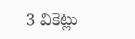3 వికెట్లు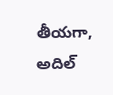తీయగా, అదిల్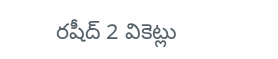రషీద్ 2 వికెట్లు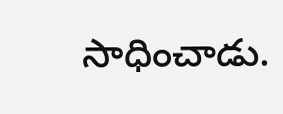సాధించాడు.